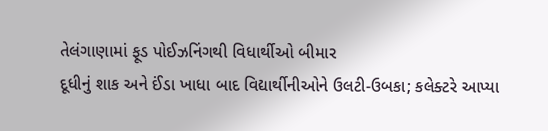તેલંગાણામાં ફૂડ પોઈઝનિંગથી વિધાર્થીઓ બીમાર
દૂધીનું શાક અને ઈંડા ખાધા બાદ વિદ્યાર્થીનીઓને ઉલટી-ઉબકા; કલેક્ટરે આપ્યા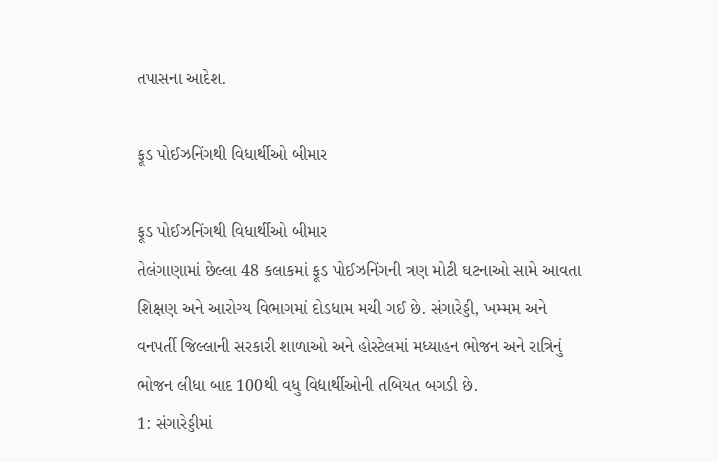તપાસના આદેશ.

ફૂડ પોઈઝનિંગથી વિધાર્થીઓ બીમાર

ફૂડ પોઈઝનિંગથી વિધાર્થીઓ બીમાર
તેલંગાણામાં છેલ્લા 48 કલાકમાં ફૂડ પોઈઝનિંગની ત્રણ મોટી ઘટનાઓ સામે આવતા શિક્ષણ અને આરોગ્ય વિભાગમાં દોડધામ મચી ગઈ છે. સંગારેડ્ડી, ખમ્મમ અને વનપર્તી જિલ્લાની સરકારી શાળાઓ અને હોસ્ટેલમાં મધ્યાહન ભોજન અને રાત્રિનું ભોજન લીધા બાદ 100થી વધુ વિદ્યાર્થીઓની તબિયત બગડી છે.
1: સંગારેડ્ડીમાં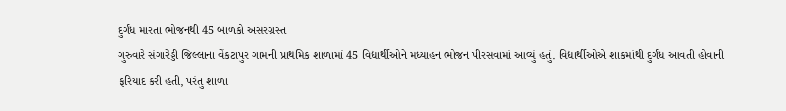દુર્ગંધ મારતા ભોજનથી 45 બાળકો અસરગ્રસ્ત
ગુરુવારે સંગારેડ્ડી જિલ્લાના વેંકટાપુર ગામની પ્રાથમિક શાળામાં 45 વિદ્યાર્થીઓને મધ્યાહન ભોજન પીરસવામાં આવ્યું હતું. વિદ્યાર્થીઓએ શાકમાંથી દુર્ગંધ આવતી હોવાની ફરિયાદ કરી હતી, પરંતુ શાળા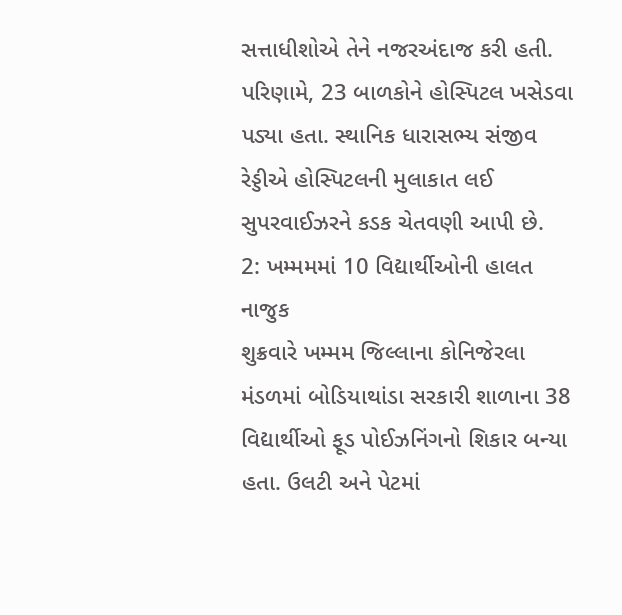સત્તાધીશોએ તેને નજરઅંદાજ કરી હતી. પરિણામે, 23 બાળકોને હોસ્પિટલ ખસેડવા પડ્યા હતા. સ્થાનિક ધારાસભ્ય સંજીવ રેડ્ડીએ હોસ્પિટલની મુલાકાત લઈ સુપરવાઈઝરને કડક ચેતવણી આપી છે.
2: ખમ્મમમાં 10 વિદ્યાર્થીઓની હાલત નાજુક
શુક્રવારે ખમ્મમ જિલ્લાના કોનિજેરલા મંડળમાં બોડિયાથાંડા સરકારી શાળાના 38 વિદ્યાર્થીઓ ફૂડ પોઈઝનિંગનો શિકાર બન્યા હતા. ઉલટી અને પેટમાં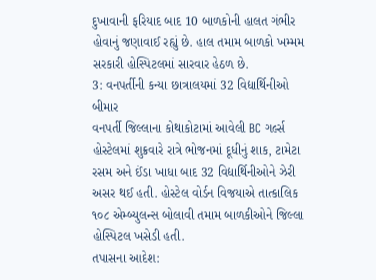દુખાવાની ફરિયાદ બાદ 10 બાળકોની હાલત ગંભીર હોવાનું જણાવાઈ રહ્યું છે. હાલ તમામ બાળકો ખમ્મમ સરકારી હોસ્પિટલમાં સારવાર હેઠળ છે.
3: વનપર્તીની કન્યા છાત્રાલયમાં 32 વિદ્યાર્થિનીઓ બીમાર
વનપર્તી જિલ્લાના કોથાકોટામાં આવેલી BC ગર્લ્સ હોસ્ટેલમાં શુક્રવારે રાત્રે ભોજનમાં દૂધીનું શાક, ટામેટા રસમ અને ઈંડા ખાધા બાદ 32 વિદ્યાર્થિનીઓને ઝેરી અસર થઈ હતી. હોસ્ટેલ વોર્ડન વિજયાએ તાત્કાલિક ૧૦૮ એમ્બ્યુલન્સ બોલાવી તમામ બાળકીઓને જિલ્લા હોસ્પિટલ ખસેડી હતી.
તપાસના આદેશ: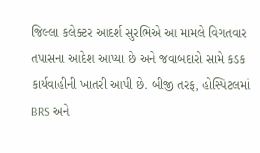જિલ્લા કલેક્ટર આદર્શ સુરભિએ આ મામલે વિગતવાર તપાસના આદેશ આપ્યા છે અને જવાબદારો સામે કડક કાર્યવાહીની ખાતરી આપી છે. બીજી તરફ, હોસ્પિટલમાં BRS અને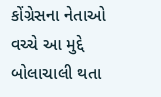કોંગ્રેસના નેતાઓ વચ્ચે આ મુદ્દે બોલાચાલી થતા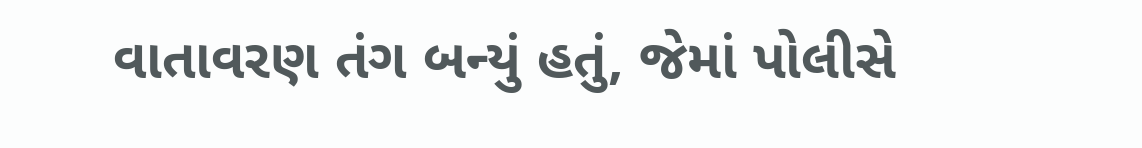વાતાવરણ તંગ બન્યું હતું, જેમાં પોલીસે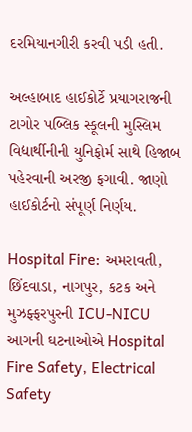દરમિયાનગીરી કરવી પડી હતી.

અલ્હાબાદ હાઈકોર્ટે પ્રયાગરાજની ટાગોર પબ્લિક સ્કૂલની મુસ્લિમ વિદ્યાર્થીનીની યુનિફોર્મ સાથે હિજાબ પહેરવાની અરજી ફગાવી. જાણો હાઈકોર્ટનો સંપૂર્ણ નિર્ણય.

Hospital Fire: અમરાવતી, છિંદવાડા, નાગપુર, કટક અને મુઝફ્ફરપુરની ICU-NICU આગની ઘટનાઓએ Hospital Fire Safety, Electrical Safety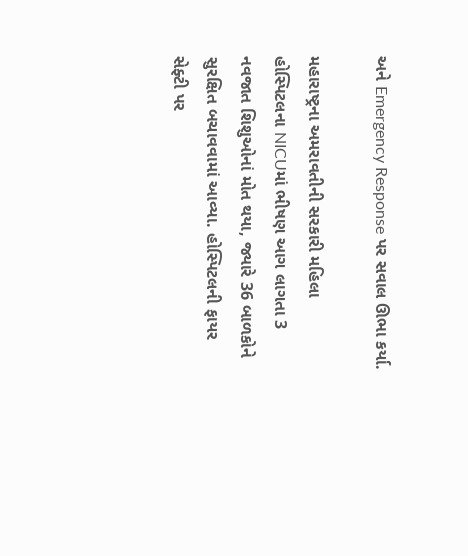અને Emergency Response પર સવાલ ઊભા કર્યા.

મહારાષ્ટ્રના અમરાવતીની સરકારી મહિલા હોસ્પિટલના NICUમાં ભીષણ આગ લાગતા 3 નવજાત શિશુઓનાં મોત થયા, જ્યારે 36 બાળકોને સુરક્ષિત બચાવવામાં આવ્યા. હોસ્પિટલની ફાયર સેફ્ટી પર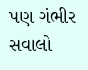પણ ગંભીર સવાલો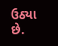ઉઠ્યા છે.